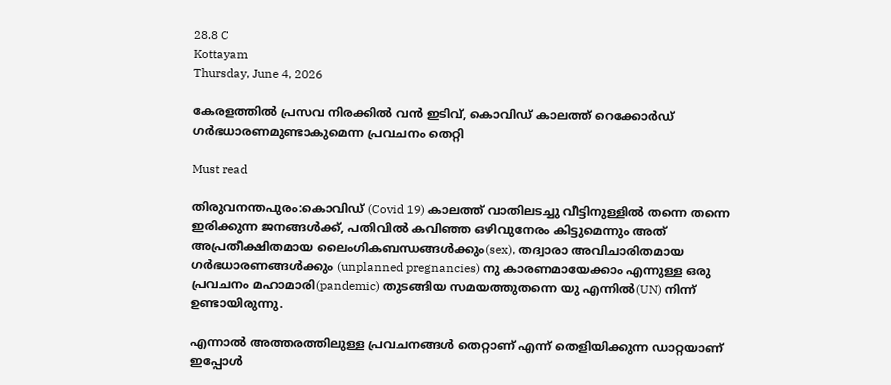28.8 C
Kottayam
Thursday, June 4, 2026

കേരളത്തിൽ പ്രസവ നിരക്കിൽ വൻ ഇടിവ്, കൊവിഡ് കാലത്ത് റെക്കോർഡ് ഗർഭധാരണമുണ്ടാകുമെന്ന പ്രവചനം തെറ്റി

Must read

തിരുവനന്തപുരം:കൊവിഡ് (Covid 19) കാലത്ത് വാതിലടച്ചു വീട്ടിനുള്ളില്‍ തന്നെ തന്നെ ഇരിക്കുന്ന ജനങ്ങള്‍ക്ക്, പതിവില്‍ കവിഞ്ഞ ഒഴിവുനേരം കിട്ടുമെന്നും അത് അപ്രതീക്ഷിതമായ ലൈംഗികബന്ധങ്ങള്‍ക്കും(sex), തദ്വാരാ അവിചാരിതമായ ഗര്‍ഭധാരണങ്ങള്‍ക്കും (unplanned pregnancies) നു കാരണമായേക്കാം എന്നുള്ള ഒരു പ്രവചനം മഹാമാരി(pandemic) തുടങ്ങിയ സമയത്തുതന്നെ യു എന്നില്‍(UN) നിന്ന് ഉണ്ടായിരുന്നു.

എന്നാല്‍ അത്തരത്തിലുള്ള പ്രവചനങ്ങള്‍ തെറ്റാണ് എന്ന് തെളിയിക്കുന്ന ഡാറ്റയാണ് ഇപ്പോള്‍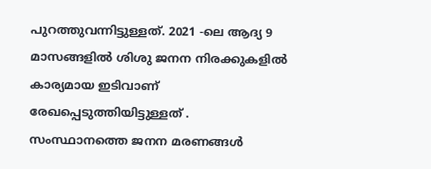പുറത്തുവന്നിട്ടുള്ളത്. 2021 -ലെ ആദ്യ 9 മാസങ്ങളില്‍ ശിശു ജനന നിരക്കുകളില്‍ കാര്യമായ ഇടിവാണ് രേഖപ്പെടുത്തിയിട്ടുള്ളത് . സംസ്ഥാനത്തെ ജനന മരണങ്ങള്‍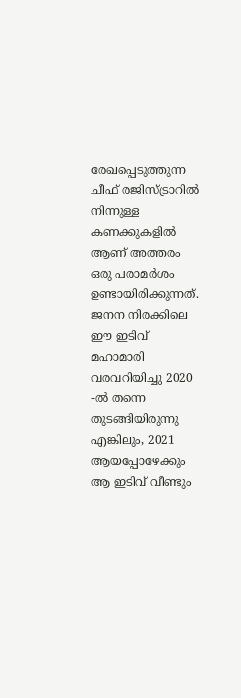രേഖപ്പെടുത്തുന്ന ചീഫ് രജിസ്ട്രാറില്‍ നിന്നുള്ള കണക്കുകളില്‍ ആണ് അത്തരം ഒരു പരാമര്‍ശം ഉണ്ടായിരിക്കുന്നത്. ജനന നിരക്കിലെ ഈ ഇടിവ് മഹാമാരി വരവറിയിച്ചു 2020 -ല്‍ തന്നെ തുടങ്ങിയിരുന്നു എങ്കിലും, 2021 ആയപ്പോഴേക്കും ആ ഇടിവ് വീണ്ടും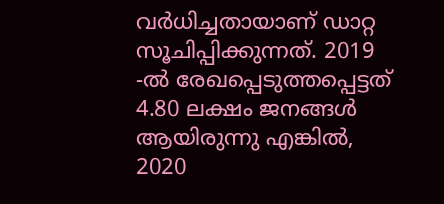വര്‍ധിച്ചതായാണ് ഡാറ്റ സൂചിപ്പിക്കുന്നത്. 2019 -ല്‍ രേഖപ്പെടുത്തപ്പെട്ടത് 4.80 ലക്ഷം ജനങ്ങള്‍ ആയിരുന്നു എങ്കില്‍, 2020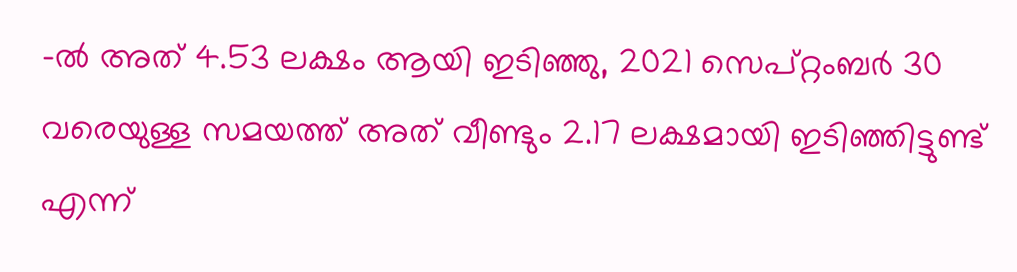-ല്‍ അത് 4.53 ലക്ഷം ആയി ഇടിഞ്ഞു, 2021 സെപ്റ്റംബര്‍ 30 വരെയുള്ള സമയത്ത് അത് വീണ്ടും 2.17 ലക്ഷമായി ഇടിഞ്ഞിട്ടുണ്ട് എന്ന്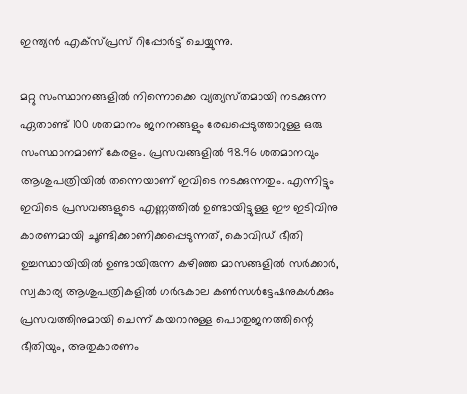ഇന്ത്യന്‍ എക്സ്പ്രസ് റിപ്പോര്‍ട്ട് ചെയ്യുന്നു.

മറ്റു സംസ്ഥാനങ്ങളില്‍ നിന്നൊക്കെ വ്യത്യസ്‍തമായി നടക്കുന്ന ഏതാണ്ട് 100 ശതമാനം ജനനങ്ങളും രേഖപ്പെടുത്താറുള്ള ഒരു സംസ്ഥാനമാണ് കേരളം. പ്രസവങ്ങളില്‍ 98.96 ശതമാനവും ആശുപത്രിയില്‍ തന്നെയാണ് ഇവിടെ നടക്കുന്നതും. എന്നിട്ടും ഇവിടെ പ്രസവങ്ങളുടെ എണ്ണത്തില്‍ ഉണ്ടായിട്ടുള്ള ഈ ഇടിവിനു കാരണമായി ചൂണ്ടിക്കാണിക്കപ്പെടുന്നത്, കൊവിഡ് ഭീതി ഉച്ചസ്ഥായിയില്‍ ഉണ്ടായിരുന്ന കഴിഞ്ഞ മാസങ്ങളില്‍ സര്‍ക്കാര്‍, സ്വകാര്യ ആശുപത്രികളില്‍ ഗര്‍ഭകാല കണ്‍സള്‍ട്ടേഷനുകള്‍ക്കും പ്രസവത്തിനുമായി ചെന്ന് കയറാനുള്ള പൊതുജനത്തിന്റെ ഭീതിയും, അതുകാരണം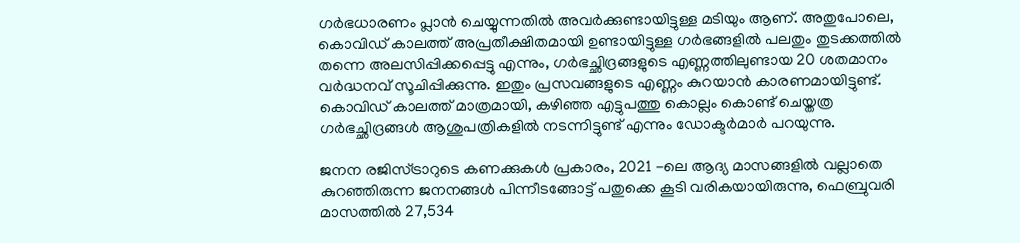ഗര്‍ഭധാരണം പ്ലാന്‍ ചെയ്യുന്നതില്‍ അവര്‍ക്കുണ്ടായിട്ടുള്ള മടിയും ആണ്. അതുപോലെ, കൊവിഡ് കാലത്ത് അപ്രതീക്ഷിതമായി ഉണ്ടായിട്ടുള്ള ഗര്‍ഭങ്ങളില്‍ പലതും തുടക്കത്തില്‍ തന്നെ അലസിപ്പിക്കപ്പെട്ടു എന്നും, ഗര്‍ഭച്ഛിദ്രങ്ങളുടെ എണ്ണത്തിലുണ്ടായ 20 ശതമാനം വര്‍ദ്ധനവ് സൂചിപ്പിക്കുന്നു. ഇതും പ്രസവങ്ങളുടെ എണ്ണം കുറയാന്‍ കാരണമായിട്ടുണ്ട്. കൊവിഡ് കാലത്ത് മാത്രമായി, കഴിഞ്ഞ എട്ടുപത്തു കൊല്ലം കൊണ്ട് ചെയ്തത്ര ഗര്‍ഭച്ഛിദ്രങ്ങള്‍ ആശുപത്രികളില്‍ നടന്നിട്ടുണ്ട് എന്നും ഡോക്ടര്‍മാര്‍ പറയുന്നു.

ജനന രജിസ്ട്രാറുടെ കണക്കുകള്‍ പ്രകാരം, 2021 -ലെ ആദ്യ മാസങ്ങളില്‍ വല്ലാതെ കുറഞ്ഞിരുന്ന ജനനങ്ങള്‍ പിന്നീടങ്ങോട്ട് പതുക്കെ കൂടി വരികയായിരുന്നു, ഫെബ്രുവരി മാസത്തില്‍ 27,534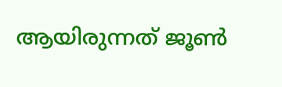ആയിരുന്നത് ജൂണ്‍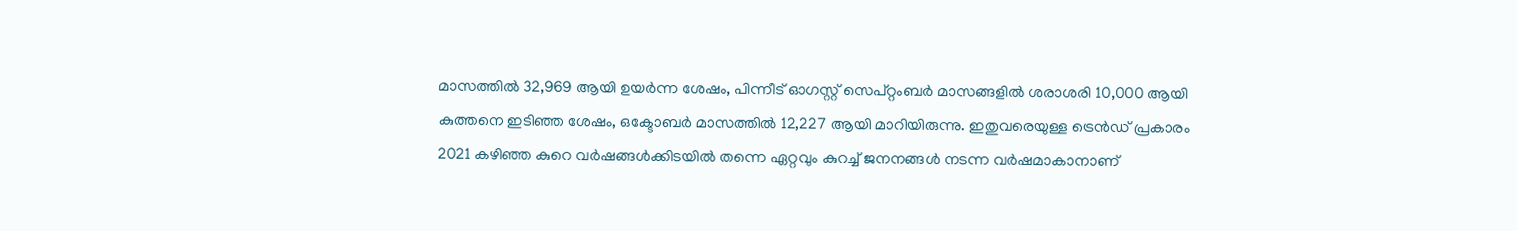മാസത്തില്‍ 32,969 ആയി ഉയര്‍ന്ന ശേഷം, പിന്നീട് ഓഗസ്റ്റ് സെപ്റ്റംബര്‍ മാസങ്ങളില്‍ ശരാശരി 10,000 ആയി കുത്തനെ ഇടിഞ്ഞ ശേഷം, ഒക്ടോബര്‍ മാസത്തില്‍ 12,227 ആയി മാറിയിരുന്നു. ഇതുവരെയുള്ള ട്രെന്‍ഡ് പ്രകാരം 2021 കഴിഞ്ഞ കുറെ വര്‍ഷങ്ങള്‍ക്കിടയില്‍ തന്നെ ഏറ്റവും കുറച്ച്‌ ജനനങ്ങള്‍ നടന്ന വര്‍ഷമാകാനാണ്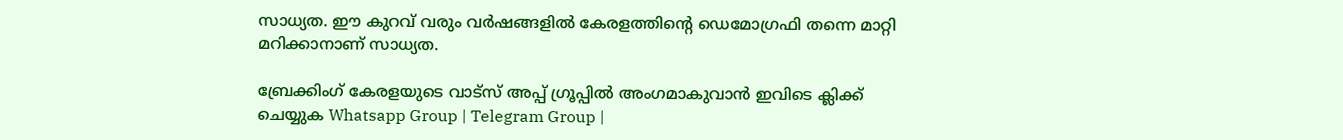സാധ്യത. ഈ കുറവ് വരും വര്‍ഷങ്ങളില്‍ കേരളത്തിന്റെ ഡെമോഗ്രഫി തന്നെ മാറ്റി മറിക്കാനാണ് സാധ്യത.

ബ്രേക്കിംഗ് കേരളയുടെ വാട്സ് അപ്പ് ഗ്രൂപ്പിൽ അംഗമാകുവാൻ ഇവിടെ ക്ലിക്ക് ചെയ്യുക Whatsapp Group | Telegram Group |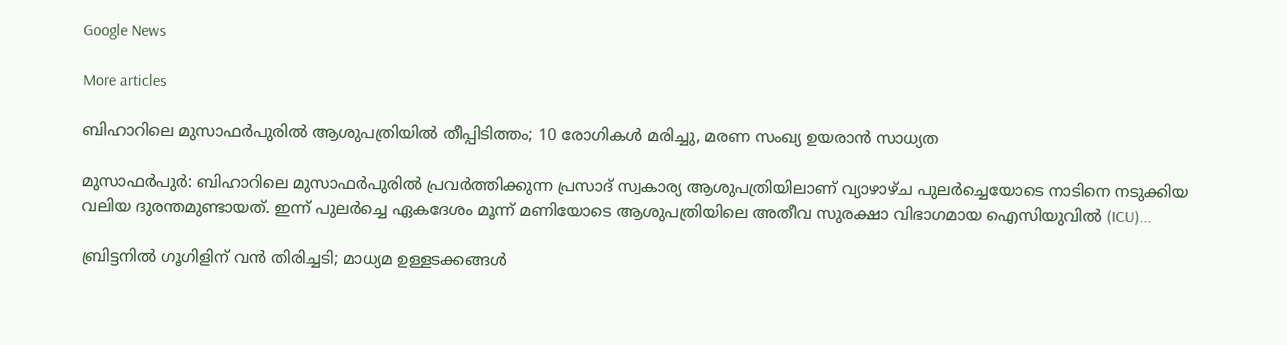Google News

More articles

ബിഹാറിലെ മുസാഫർപുരിൽ ആശുപത്രിയിൽ തീപ്പിടിത്തം; 10 രോഗികൾ മരിച്ചു, മരണ സംഖ്യ ഉയരാൻ സാധ്യത

മുസാഫർപുർ: ബിഹാറിലെ മുസാഫർപുരിൽ പ്രവർത്തിക്കുന്ന പ്രസാദ് സ്വകാര്യ ആശുപത്രിയിലാണ് വ്യാഴാഴ്ച പുലർച്ചെയോടെ നാടിനെ നടുക്കിയ വലിയ ദുരന്തമുണ്ടായത്. ഇന്ന് പുലർച്ചെ ഏകദേശം മൂന്ന് മണിയോടെ ആശുപത്രിയിലെ അതീവ സുരക്ഷാ വിഭാഗമായ ഐസിയുവിൽ (ICU)...

ബ്രിട്ടനിൽ ഗൂഗിളിന് വൻ തിരിച്ചടി; മാധ്യമ ഉള്ളടക്കങ്ങൾ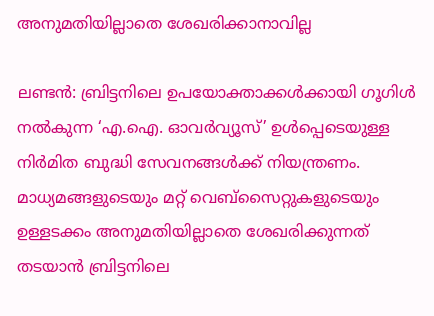അനുമതിയില്ലാതെ ശേഖരിക്കാനാവില്ല

ലണ്ടൻ: ബ്രിട്ടനിലെ ഉപയോക്താക്കൾക്കായി ഗൂഗിൾ നൽകുന്ന ‘എ.ഐ. ഓവർവ്യൂസ്’ ഉൾപ്പെടെയുള്ള നിർമിത ബുദ്ധി സേവനങ്ങൾക്ക് നിയന്ത്രണം. മാധ്യമങ്ങളുടെയും മറ്റ് വെബ്‌സൈറ്റുകളുടെയും ഉള്ളടക്കം അനുമതിയില്ലാതെ ശേഖരിക്കുന്നത് തടയാൻ ബ്രിട്ടനിലെ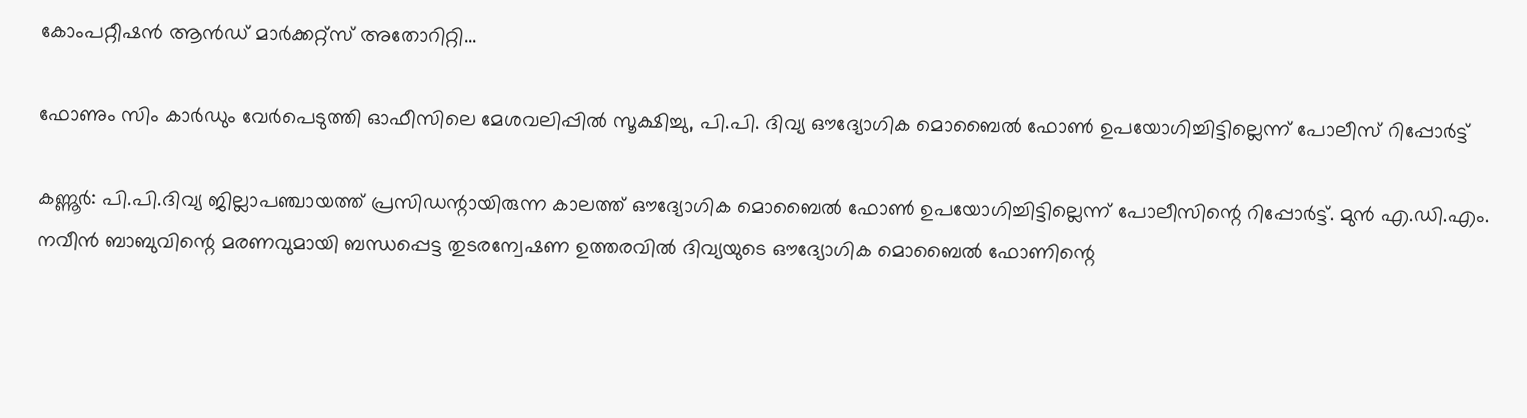കോംപറ്റീഷൻ ആൻഡ് മാർക്കറ്റ്സ് അതോറിറ്റി...

ഫോണും സിം കാർഡും വേർപെടുത്തി ഓഫീസിലെ മേശവലിപ്പിൽ സൂക്ഷിച്ചു, പി.പി. ദിവ്യ ഔദ്യോഗിക മൊബൈൽ ഫോൺ ഉപയോഗിച്ചിട്ടില്ലെന്ന് പോലീസ് റിപ്പോർട്ട്

കണ്ണൂർ: പി.പി.ദിവ്യ ജില്ലാപഞ്ചായത്ത് പ്രസിഡന്റായിരുന്ന കാലത്ത് ഔദ്യോഗിക മൊബൈൽ ഫോൺ ഉപയോഗിച്ചിട്ടില്ലെന്ന് പോലീസിന്റെ റിപ്പോർട്ട്. മുൻ എ.ഡി.എം. നവീൻ ബാബുവിന്റെ മരണവുമായി ബന്ധപ്പെട്ട തുടരന്വേഷണ ഉത്തരവിൽ ദിവ്യയുടെ ഔദ്യോഗിക മൊബൈൽ ഫോണിന്റെ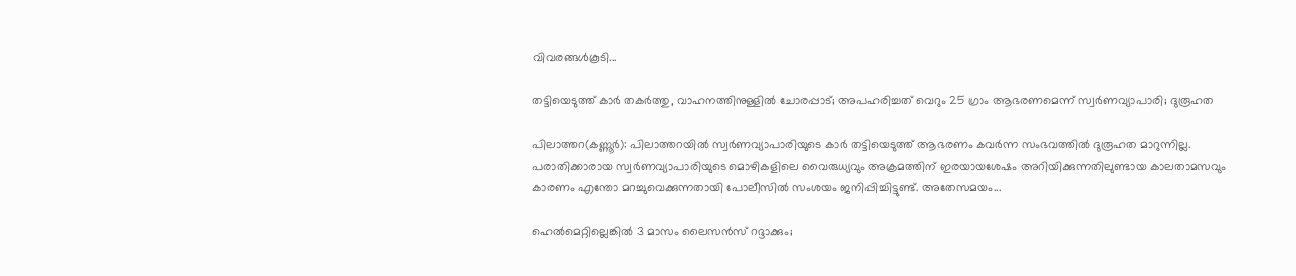വിവരങ്ങൾകൂടി...

തട്ടിയെടുത്ത് കാർ തകർത്തു, വാഹനത്തിനുള്ളിൽ ചോരപ്പാട്; അപഹരിച്ചത് വെറും 25 ഗ്രാം ആഭരണമെന്ന് സ്വർണവ്യാപാരി; ദുരൂഹത

പിലാത്തറ(കണ്ണൂർ): പിലാത്തറയിൽ സ്വർണവ്യാപാരിയുടെ കാർ തട്ടിയെടുത്ത് ആഭരണം കവർന്ന സംഭവത്തിൽ ദുരൂഹത മാറുന്നില്ല. പരാതിക്കാരായ സ്വർണവ്യാപാരിയുടെ മൊഴികളിലെ വൈരുധ്യവും അക്രമത്തിന് ഇരയായശേഷം അറിയിക്കുന്നതിലുണ്ടായ കാലതാമസവും കാരണം എന്തോ മറച്ചുവെക്കുന്നതായി പോലീസിൽ സംശയം ജനിപ്പിച്ചിട്ടുണ്ട്. അതേസമയം...

ഹെൽമെറ്റില്ലെങ്കിൽ 3 മാസം ലൈസൻസ് റദ്ദാക്കും;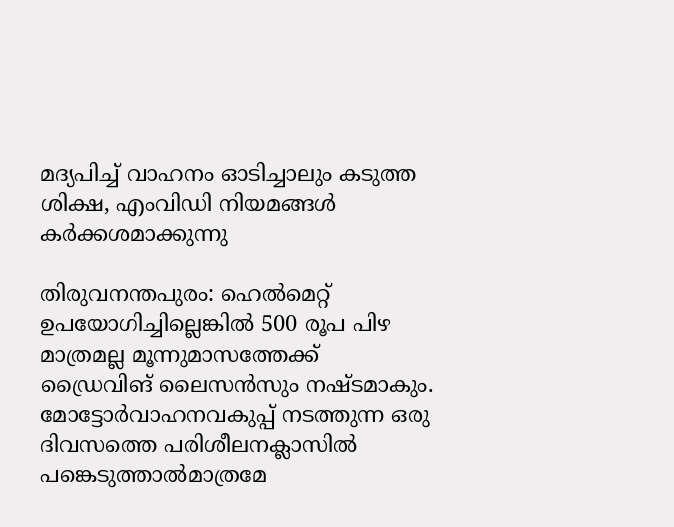മദ്യപിച്ച് വാഹനം ഓടിച്ചാലും കടുത്ത ശിക്ഷ, എംവിഡി നിയമങ്ങൾ കർക്കശമാക്കുന്നു

തിരുവനന്തപുരം: ഹെൽമെറ്റ് ഉപയോഗിച്ചില്ലെങ്കിൽ 500 രൂപ പിഴ മാത്രമല്ല മൂന്നുമാസത്തേക്ക്‌ ഡ്രൈവിങ് ലൈസൻസും നഷ്ടമാകും. മോട്ടോർവാഹനവകുപ്പ് നടത്തുന്ന ഒരു ദിവസത്തെ പരിശീലനക്ലാസിൽ പങ്കെടുത്താൽമാത്രമേ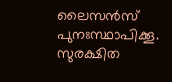ലൈസൻസ് പുനഃസ്ഥാപിക്കൂ. സുരക്ഷിത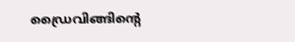ഡ്രൈവിങ്ങിന്റെ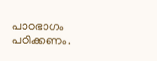പാഠഭാഗം പഠിക്കണം.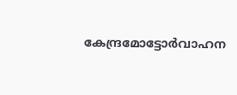കേന്ദ്രമോട്ടോർവാഹന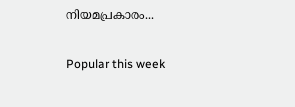നിയമപ്രകാരം...

Popular this week